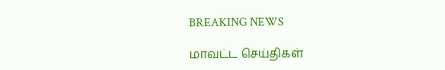BREAKING NEWS

மாவட்ட செய்திகள்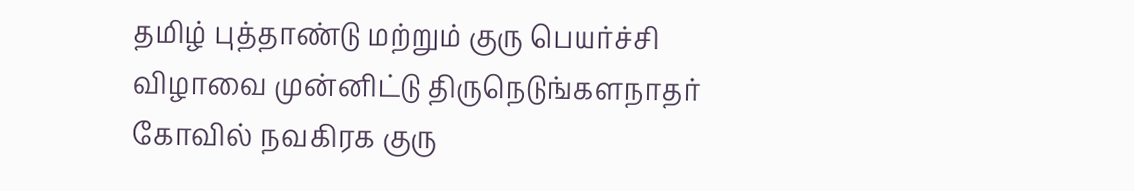தமிழ் புத்தாண்டு மற்றும் குரு பெயர்ச்சி விழாவை முன்னிட்டு திருநெடுங்களநாதர் கோவில் நவகிரக குரு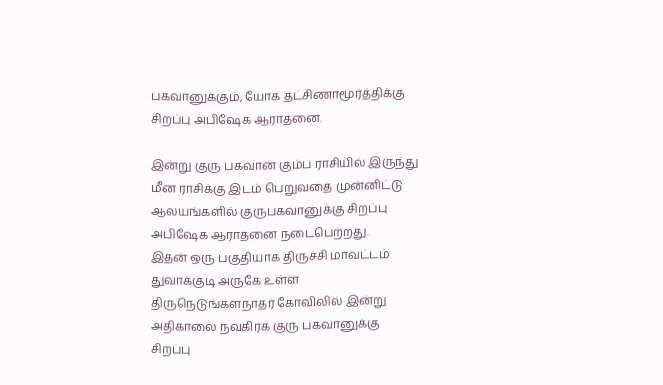பகவானுக்கும், யோக தட்சிணாமூர்த்திக்கு சிறப்பு அபிஷேக ஆராதனை.

இன்று குரு பகவான் கும்ப ராசியில் இருந்து மீன ராசிக்கு இடம் பெறுவதை முன்னிட்டு ஆலயங்களில் குருபகவானுக்கு சிறப்பு அபிஷேக ஆராதனை நடைபெற்றது.
இதன் ஒரு பகுதியாக திருச்சி மாவட்டம் துவாக்குடி அருகே உள்ள திருநெடுங்களநாதர் கோவிலில் இன்று அதிகாலை நவகிரக குரு பகவானுக்கு சிறப்பு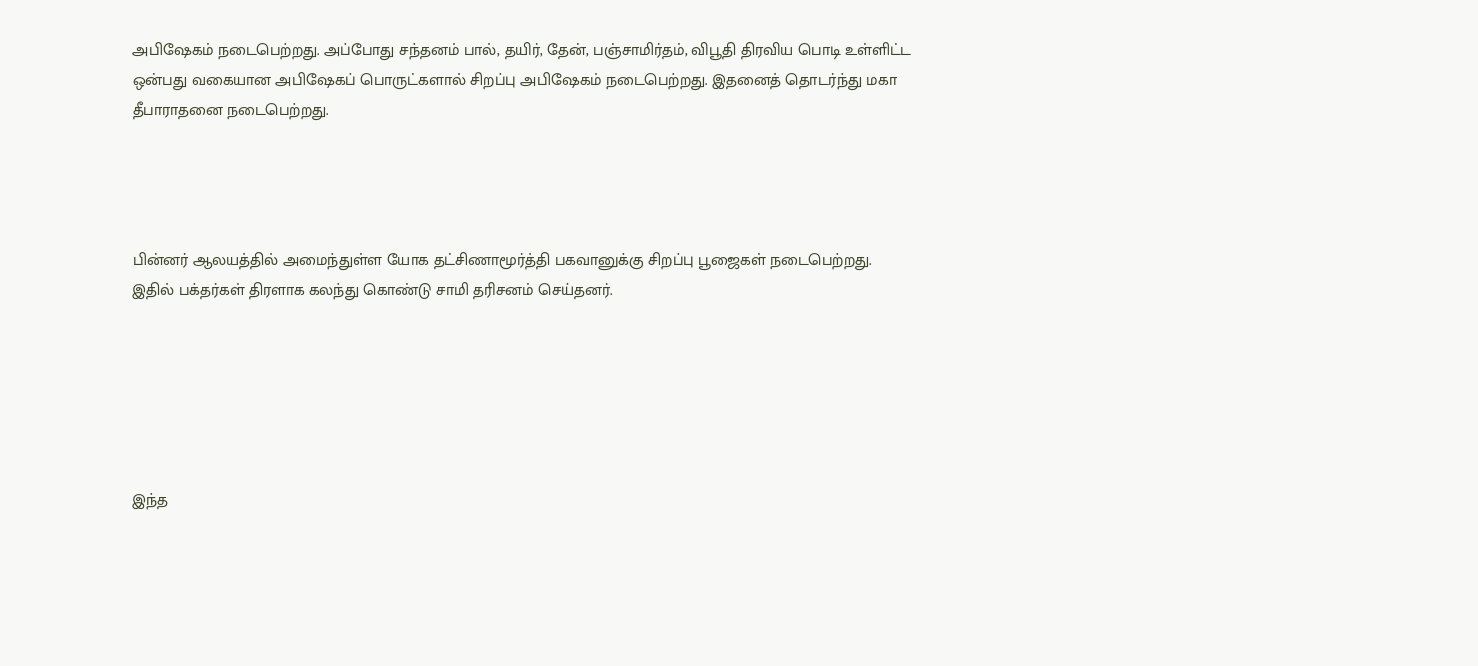அபிஷேகம் நடைபெற்றது. அப்போது சந்தனம் பால், தயிர், தேன், பஞ்சாமிர்தம், விபூதி திரவிய பொடி உள்ளிட்ட ஒன்பது வகையான அபிஷேகப் பொருட்களால் சிறப்பு அபிஷேகம் நடைபெற்றது. இதனைத் தொடர்ந்து மகா தீபாராதனை நடைபெற்றது.




பின்னர் ஆலயத்தில் அமைந்துள்ள யோக தட்சிணாமூர்த்தி பகவானுக்கு சிறப்பு பூஜைகள் நடைபெற்றது.
இதில் பக்தர்கள் திரளாக கலந்து கொண்டு சாமி தரிசனம் செய்தனர்.






இந்த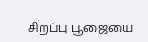சிறப்பு பூஜையை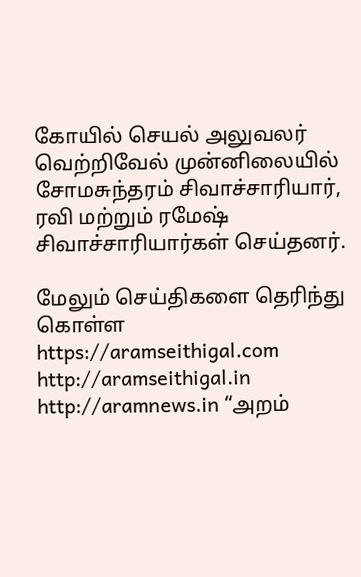கோயில் செயல் அலுவலர் வெற்றிவேல் முன்னிலையில் சோமசுந்தரம் சிவாச்சாரியார், ரவி மற்றும் ரமேஷ் சிவாச்சாரியார்கள் செய்தனர்.

மேலும் செய்திகளை தெரிந்து கொள்ள https://aramseithigal.com  http://aramseithigal.in  http://aramnews.in “அறம்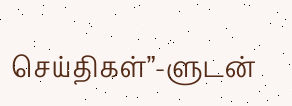செய்திகள்”-ளுடன்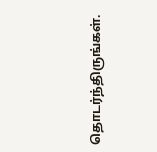தொடர்ந்திருங்கள்.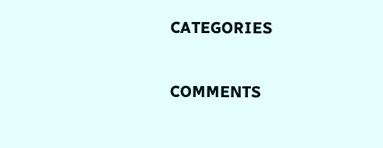CATEGORIES

COMMENTS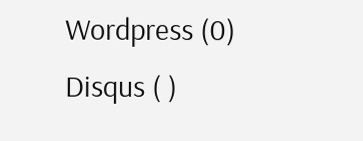Wordpress (0)
Disqus ( )